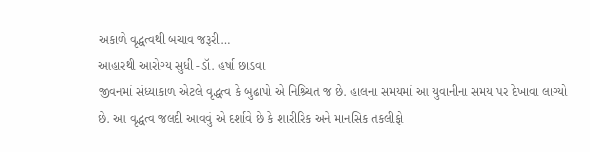અકાળે વૃદ્ધત્વથી બચાવ જરૂરી…
આહારથી આરોગ્ય સુધી -ડૉ. હર્ષા છાડવા
જીવનમાં સંધ્યાકાળ એટલે વૃદ્ધત્વ કે બુઢાપો એ નિશ્ર્ચિત જ છે. હાલના સમયમાં આ યુવાનીના સમય પર દેખાવા લાગ્યો છે. આ વૃદ્ધત્વ જલદી આવવું એ દર્શાવે છે કે શારીરિક અને માનસિક તકલીફો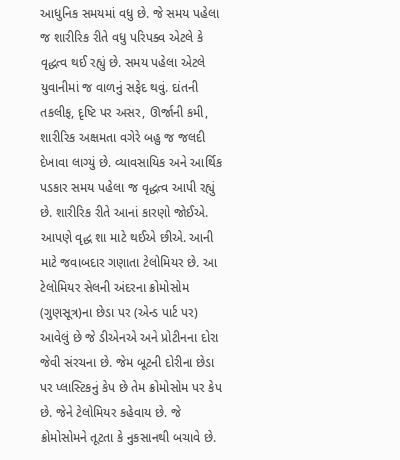આધુનિક સમયમાં વધુ છે. જે સમય પહેલા જ શારીરિક રીતે વધુ પરિપક્વ એટલે કે વૃદ્ધત્વ થઈ રહ્યું છે. સમય પહેલા એટલે યુવાનીમાં જ વાળનું સફેદ થવું. દાંતની તકલીફ, દૃષ્ટિ પર અસર, ઊર્જાની કમી, શારીરિક અક્ષમતા વગેરે બહુ જ જલદી દેખાવા લાગ્યું છે. વ્યાવસાયિક અને આર્થિક પડકાર સમય પહેલા જ વૃદ્ધત્વ આપી રહ્યું છે. શારીરિક રીતે આનાં કારણો જોઈએ.
આપણે વૃદ્ધ શા માટે થઈએ છીએ. આની માટે જવાબદાર ગણાતા ટેલોમિયર છે. આ ટેલોમિયર સેલની અંદરના ક્રોમોસોમ (ગુણસૂત્ર)ના છેડા પર (એન્ડ પાર્ટ પર) આવેલું છે જે ડીએનએ અને પ્રોટીનના દોરા જેવી સંરચના છે. જેમ બૂટની દોરીના છેડા પર પ્લાસ્ટિકનું કેપ છે તેમ ક્રોમોસોમ પર કેપ છે. જેને ટેલોમિયર કહેવાય છે. જે ક્રોમોસોમને તૂટતા કે નુકસાનથી બચાવે છે.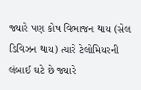જ્યારે પણ કોષ વિભાજન થાય (સેલ ડિવિઝન થાય) ત્યારે ટેલોમિયરની લંબાઈ ઘટે છે જ્યારે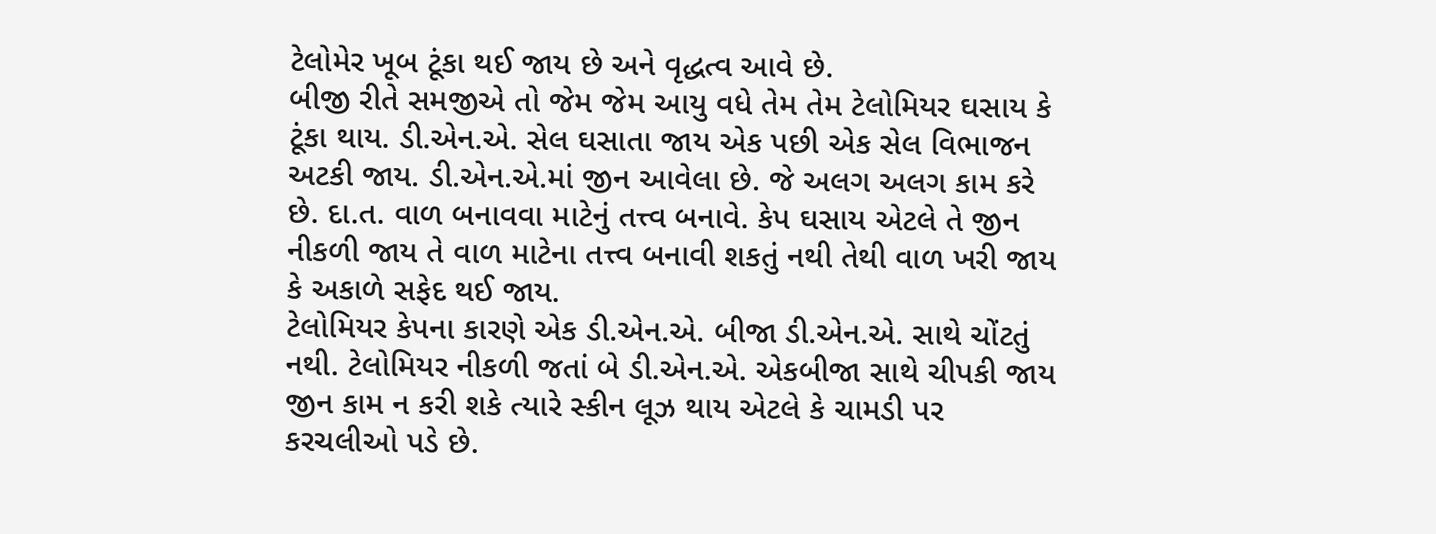ટેલોમેર ખૂબ ટૂંકા થઈ જાય છે અને વૃદ્ધત્વ આવે છે.
બીજી રીતે સમજીએ તો જેમ જેમ આયુ વધે તેમ તેમ ટેલોમિયર ઘસાય કે ટૂંકા થાય. ડી.એન.એ. સેલ ઘસાતા જાય એક પછી એક સેલ વિભાજન અટકી જાય. ડી.એન.એ.માં જીન આવેલા છે. જે અલગ અલગ કામ કરે છે. દા.ત. વાળ બનાવવા માટેનું તત્ત્વ બનાવે. કેપ ઘસાય એટલે તે જીન નીકળી જાય તે વાળ માટેના તત્ત્વ બનાવી શકતું નથી તેથી વાળ ખરી જાય કે અકાળે સફેદ થઈ જાય.
ટેલોમિયર કેપના કારણે એક ડી.એન.એ. બીજા ડી.એન.એ. સાથે ચોંટતું નથી. ટેલોમિયર નીકળી જતાં બે ડી.એન.એ. એકબીજા સાથે ચીપકી જાય જીન કામ ન કરી શકે ત્યારે સ્કીન લૂઝ થાય એટલે કે ચામડી પર કરચલીઓ પડે છે.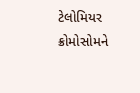ટેલોમિયર ક્રોમોસોમને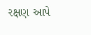રક્ષણ આપે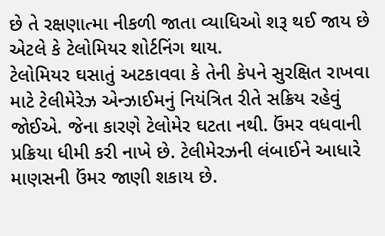છે તે રક્ષણાત્મા નીકળી જાતા વ્યાધિઓ શરૂ થઈ જાય છે એટલે કે ટેલોમિયર શોર્ટનિંગ થાય.
ટેલોમિયર ઘસાતું અટકાવવા કે તેની કેપને સુરક્ષિત રાખવા માટે ટેલીમેરેઝ એન્ઝાઈમનું નિયંત્રિત રીતે સક્રિય રહેવું જોઈએ. જેના કારણે ટેલોમેર ઘટતા નથી. ઉંમર વધવાની પ્રક્રિયા ધીમી કરી નાખે છે. ટેલીમેરઝની લંબાઈને આધારે માણસની ઉંમર જાણી શકાય છે.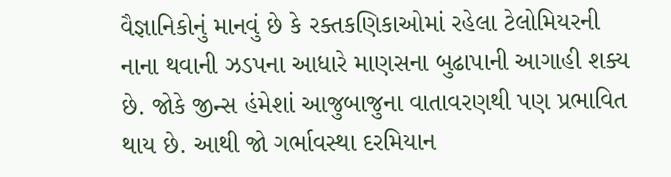વૈજ્ઞાનિકોનું માનવું છે કે રક્તકણિકાઓમાં રહેલા ટેલોમિયરની નાના થવાની ઝડપના આધારે માણસના બુઢાપાની આગાહી શક્ય છે. જોકે જીન્સ હંમેશાં આજુબાજુના વાતાવરણથી પણ પ્રભાવિત થાય છે. આથી જો ગર્ભાવસ્થા દરમિયાન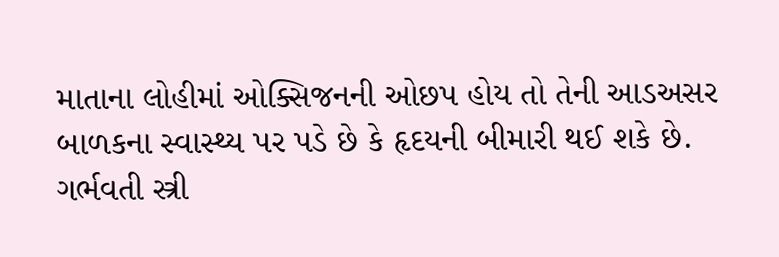માતાના લોહીમાં ઓક્સિજનની ઓછપ હોય તો તેની આડઅસર બાળકના સ્વાસ્થ્ય પર પડે છે કે હૃદયની બીમારી થઈ શકે છે. ગર્ભવતી સ્ત્રી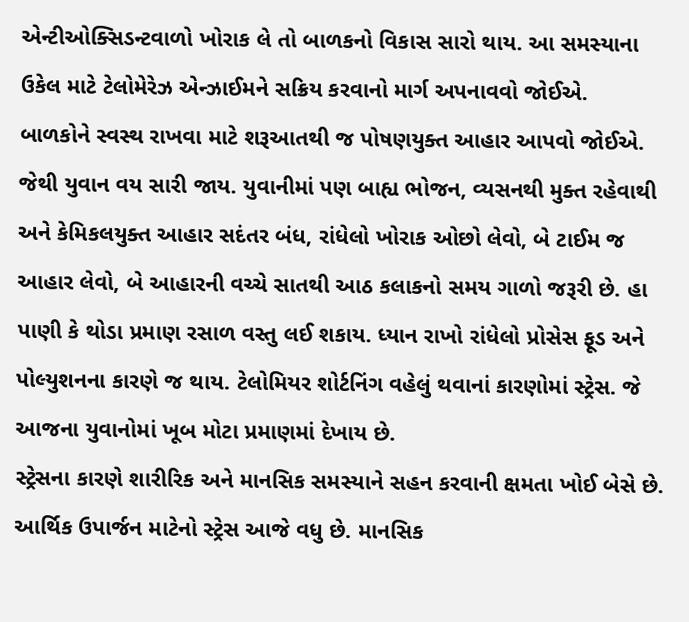એન્ટીઓક્સિડન્ટવાળો ખોરાક લે તો બાળકનો વિકાસ સારો થાય. આ સમસ્યાના ઉકેલ માટે ટેલોમેરેઝ એન્ઝાઈમને સક્રિય કરવાનો માર્ગ અપનાવવો જોઈએ.
બાળકોને સ્વસ્થ રાખવા માટે શરૂઆતથી જ પોષણયુક્ત આહાર આપવો જોઈએ. જેથી યુવાન વય સારી જાય. યુવાનીમાં પણ બાહ્ય ભોજન, વ્યસનથી મુક્ત રહેવાથી અને કેમિકલયુક્ત આહાર સદંતર બંધ, રાંધેલો ખોરાક ઓછો લેવો, બે ટાઈમ જ આહાર લેવો, બે આહારની વચ્ચે સાતથી આઠ કલાકનો સમય ગાળો જરૂરી છે. હા પાણી કે થોડા પ્રમાણ રસાળ વસ્તુ લઈ શકાય. ધ્યાન રાખો રાંધેલો પ્રોસેસ ફૂડ અને પોલ્યુશનના કારણે જ થાય. ટેલોમિયર શોર્ટનિંગ વહેલું થવાનાં કારણોમાં સ્ટ્રેસ. જે આજના યુવાનોમાં ખૂબ મોટા પ્રમાણમાં દેખાય છે.
સ્ટ્રેસના કારણે શારીરિક અને માનસિક સમસ્યાને સહન કરવાની ક્ષમતા ખોઈ બેસે છે. આર્થિક ઉપાર્જન માટેનો સ્ટ્રેસ આજે વધુ છે. માનસિક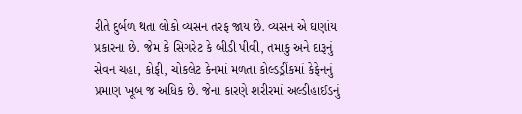રીતે દુર્બળ થતા લોકો વ્યસન તરફ જાય છે. વ્યસન એ ઘણાંય પ્રકારના છે. જેમ કે સિગરેટ કે બીડી પીવી, તમાકુ અને દારૂનું સેવન ચહા, કોફી, ચોકલેટ કેનમાં મળતા કોલ્ડડ્રીંકમાં કેફેનનું પ્રમાણ ખૂબ જ અધિક છે. જેના કારણે શરીરમાં અલ્ડીહાઈડનું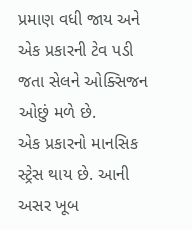પ્રમાણ વધી જાય અને એક પ્રકારની ટેવ પડી જતા સેલને ઓક્સિજન ઓછું મળે છે.
એક પ્રકારનો માનસિક સ્ટ્રેસ થાય છે. આની અસર ખૂબ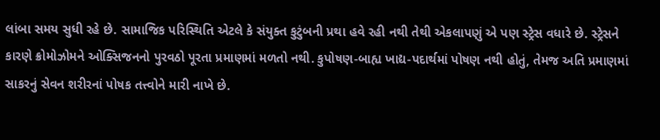લાંબા સમય સુધી રહે છે. સામાજિક પરિસ્થિતિ એટલે કે સંયુક્ત કુટુંબની પ્રથા હવે રહી નથી તેથી એકલાપણું એ પણ સ્ટ્રેસ વધારે છે. સ્ટ્રેસને કારણે ક્રોમોઝોમને ઓક્સિજનનો પુરવઠો પૂરતા પ્રમાણમાં મળતો નથી. કુપોષણ-બાહ્ય ખાદ્ય-પદાર્થમાં પોષણ નથી હોતું, તેમજ અતિ પ્રમાણમાં સાકરનું સેવન શરીરનાં પોષક તત્ત્વોને મારી નાખે છે.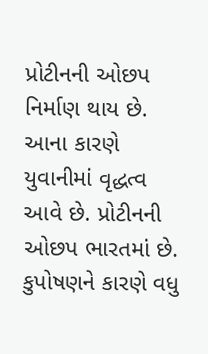પ્રોટીનની ઓછપ નિર્માણ થાય છે. આના કારણે યુવાનીમાં વૃદ્ધત્વ આવે છે. પ્રોટીનની ઓછપ ભારતમાં છે. કુપોષણને કારણે વધુ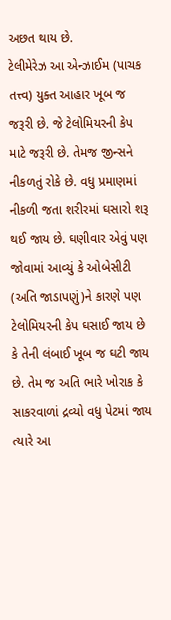અછત થાય છે.
ટેલીમેરેઝ આ એન્ઝાઈમ (પાચક તત્ત્વ) યુક્ત આહાર ખૂબ જ જરૂરી છે. જે ટેલોમિયરની કેપ માટે જરૂરી છે. તેમજ જીન્સને નીકળતું રોકે છે. વધુ પ્રમાણમાં નીકળી જતા શરીરમાં ઘસારો શરૂ થઈ જાય છે. ઘણીવાર એવું પણ જોવામાં આવ્યું કે ઓબેસીટી (અતિ જાડાપણું)ને કારણે પણ ટેલોમિયરની કેપ ઘસાઈ જાય છે કે તેની લંબાઈ ખૂબ જ ઘટી જાય છે. તેમ જ અતિ ભારે ખોરાક કે સાકરવાળાં દ્રવ્યો વધુ પેટમાં જાય ત્યારે આ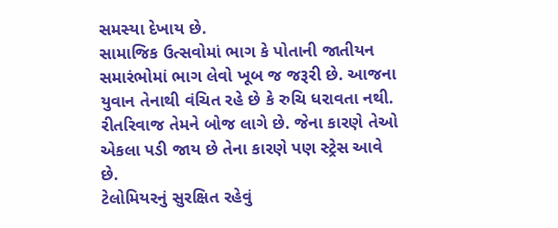સમસ્યા દેખાય છે.
સામાજિક ઉત્સવોમાં ભાગ કે પોતાની જાતીયન સમારંભોમાં ભાગ લેવો ખૂબ જ જરૂરી છે. આજના યુવાન તેનાથી વંચિત રહે છે કે રુચિ ધરાવતા નથી. રીતરિવાજ તેમને બોજ લાગે છે. જેના કારણે તેઓ એકલા પડી જાય છે તેના કારણે પણ સ્ટ્રેસ આવે છે.
ટેલોમિયરનું સુરક્ષિત રહેવું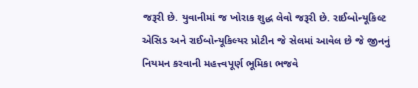જરૂરી છે. યુવાનીમાં જ ખોરાક શુદ્ધ લેવો જરૂરી છે. રાઈબોન્યૂકિલ્ટ એસિડ અને રાઈબોન્યૂકિલ્યર પ્રોટીન જે સેલમાં આવેલ છે જે જીનનું નિયમન કરવાની મહત્ત્વપૂર્ણ ભૂમિકા ભજવે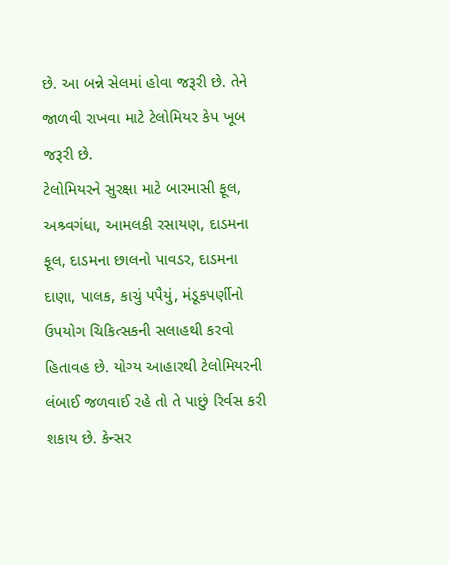છે. આ બન્ને સેલમાં હોવા જરૂરી છે. તેને જાળવી રાખવા માટે ટેલોમિયર કેપ ખૂબ જરૂરી છે.
ટેલોમિયરને સુરક્ષા માટે બારમાસી ફૂલ, અશ્ર્વગંધા, આમલકી રસાયણ, દાડમના ફૂલ, દાડમના છાલનો પાવડર, દાડમના દાણા, પાલક, કાચું પપૈયું, મંડૂકપર્ણીનો ઉપયોગ ચિકિત્સકની સલાહથી કરવો હિતાવહ છે. યોગ્ય આહારથી ટેલોમિયરની લંબાઈ જળવાઈ રહે તો તે પાછું રિર્વસ કરી શકાય છે. કેન્સર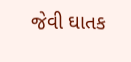જેવી ઘાતક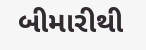બીમારીથી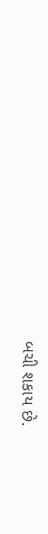બચી શકાય છે.